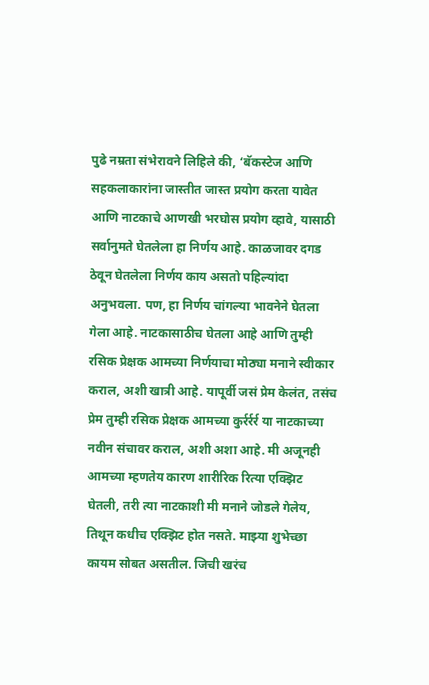पुढे नम्रता संभेरावने लिहिले की, ‘बॅकस्टेज आणि सहकलाकारांना जास्तीत जास्त प्रयोग करता यावेत आणि नाटकाचे आणखी भरघोस प्रयोग व्हावे, यासाठी सर्वानुमते घेतलेला हा निर्णय आहे. काळजावर दगड ठेवून घेतलेला निर्णय काय असतो पहिल्यांदा अनुभवला. पण, हा निर्णय चांगल्या भावनेने घेतला गेला आहे. नाटकासाठीच घेतला आहे आणि तुम्ही रसिक प्रेक्षक आमच्या निर्णयाचा मोठ्या मनाने स्वीकार कराल, अशी खात्री आहे. यापूर्वी जसं प्रेम केलंत, तसंच प्रेम तुम्ही रसिक प्रेक्षक आमच्या कुर्रर्रर्र या नाटकाच्या नवीन संचावर कराल, अशी अशा आहे. मी अजूनही आमच्या म्हणतेय कारण शारीरिक रित्या एक्झिट घेतली, तरी त्या नाटकाशी मी मनाने जोडले गेलेय, तिथून कधीच एक्झिट होत नसते. माझ्या शुभेच्छा कायम सोबत असतील. जिची खरंच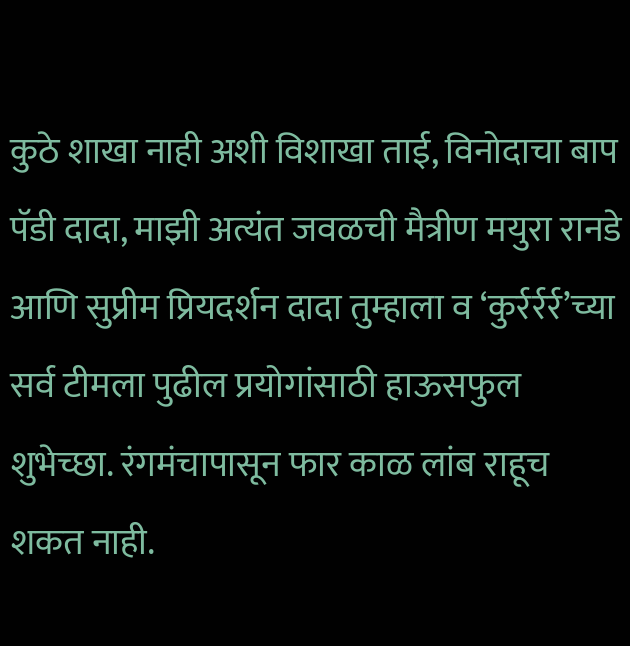कुठे शाखा नाही अशी विशाखा ताई, विनोदाचा बाप पॅडी दादा, माझी अत्यंत जवळची मैत्रीण मयुरा रानडे आणि सुप्रीम प्रियदर्शन दादा तुम्हाला व ‘कुर्रर्रर्र’च्या सर्व टीमला पुढील प्रयोगांसाठी हाऊसफुल शुभेच्छा. रंगमंचापासून फार काळ लांब राहूच शकत नाही.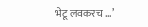भेटू लवकरच …’